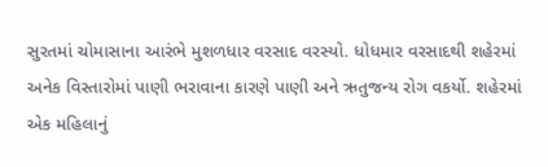સુરતમાં ચોમાસાના આરંભે મુશળધાર વરસાદ વરસ્યો. ધોધમાર વરસાદથી શહેરમાં અનેક વિસ્તારોમાં પાણી ભરાવાના કારણે પાણી અને ઋતુજન્ય રોગ વકર્યો. શહેરમાં એક મહિલાનું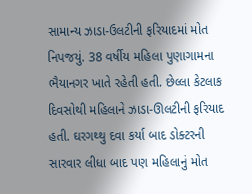સામાન્ય ઝાડા-ઉલટીની ફરિયાદમાં મોત નિપજયું. 38 વર્ષીય મહિલા પુણાગામના ભૈયાનગર ખાતે રહેતી હતી. છેલ્લા કેટલાક દિવસોથી મહિલાને ઝાડા-ઊલટીની ફરિયાદ હતી. ઘરગથ્થુ દવા કર્યા બાદ ડોક્ટરની સારવાર લીધા બાદ પણ મહિલાનું મોત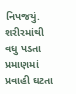નિપજયું. શરીરમાંથી વધુ પડતા પ્રમાણમાં પ્રવાહી ઘટતા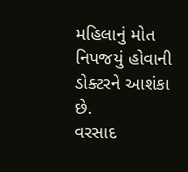મહિલાનું મોત નિપજયું હોવાની ડોક્ટરને આશંકા છે.
વરસાદ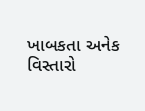ખાબકતા અનેક વિસ્તારો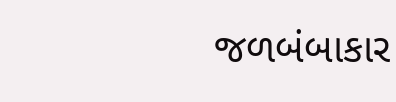જળબંબાકાર